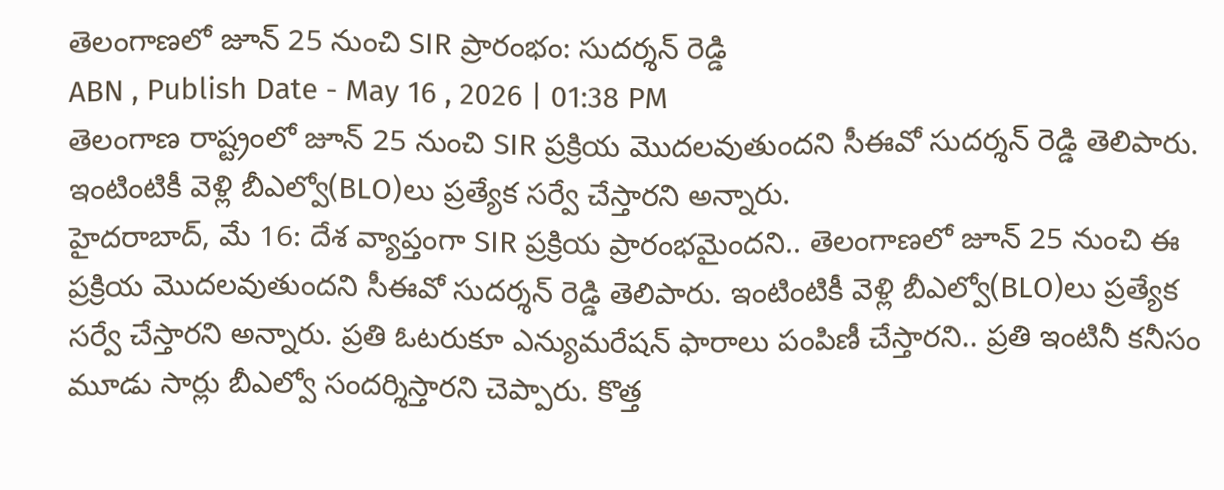తెలంగాణలో జూన్ 25 నుంచి SIR ప్రారంభం: సుదర్శన్ రెడ్డి
ABN , Publish Date - May 16 , 2026 | 01:38 PM
తెలంగాణ రాష్ట్రంలో జూన్ 25 నుంచి SIR ప్రక్రియ మొదలవుతుందని సీఈవో సుదర్శన్ రెడ్డి తెలిపారు. ఇంటింటికీ వెళ్లి బీఎల్వో(BLO)లు ప్రత్యేక సర్వే చేస్తారని అన్నారు.
హైదరాబాద్, మే 16: దేశ వ్యాప్తంగా SIR ప్రక్రియ ప్రారంభమైందని.. తెలంగాణలో జూన్ 25 నుంచి ఈ ప్రక్రియ మొదలవుతుందని సీఈవో సుదర్శన్ రెడ్డి తెలిపారు. ఇంటింటికీ వెళ్లి బీఎల్వో(BLO)లు ప్రత్యేక సర్వే చేస్తారని అన్నారు. ప్రతి ఓటరుకూ ఎన్యుమరేషన్ ఫారాలు పంపిణీ చేస్తారని.. ప్రతి ఇంటినీ కనీసం మూడు సార్లు బీఎల్వో సందర్శిస్తారని చెప్పారు. కొత్త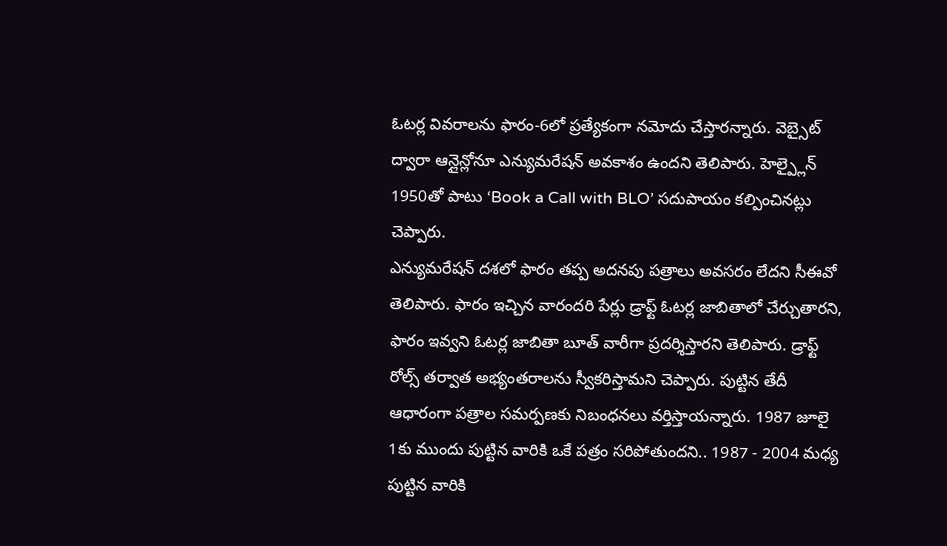ఓటర్ల వివరాలను ఫారం-6లో ప్రత్యేకంగా నమోదు చేస్తారన్నారు. వెబ్సైట్ ద్వారా ఆన్లైన్లోనూ ఎన్యుమరేషన్ అవకాశం ఉందని తెలిపారు. హెల్ప్లైన్ 1950తో పాటు ‘Book a Call with BLO’ సదుపాయం కల్పించినట్లు చెప్పారు.
ఎన్యుమరేషన్ దశలో ఫారం తప్ప అదనపు పత్రాలు అవసరం లేదని సీఈవో తెలిపారు. ఫారం ఇచ్చిన వారందరి పేర్లు డ్రాఫ్ట్ ఓటర్ల జాబితాలో చేర్చుతారని, ఫారం ఇవ్వని ఓటర్ల జాబితా బూత్ వారీగా ప్రదర్శిస్తారని తెలిపారు. డ్రాఫ్ట్ రోల్స్ తర్వాత అభ్యంతరాలను స్వీకరిస్తామని చెప్పారు. పుట్టిన తేదీ ఆధారంగా పత్రాల సమర్పణకు నిబంధనలు వర్తిస్తాయన్నారు. 1987 జూలై 1కు ముందు పుట్టిన వారికి ఒకే పత్రం సరిపోతుందని.. 1987 - 2004 మధ్య పుట్టిన వారికి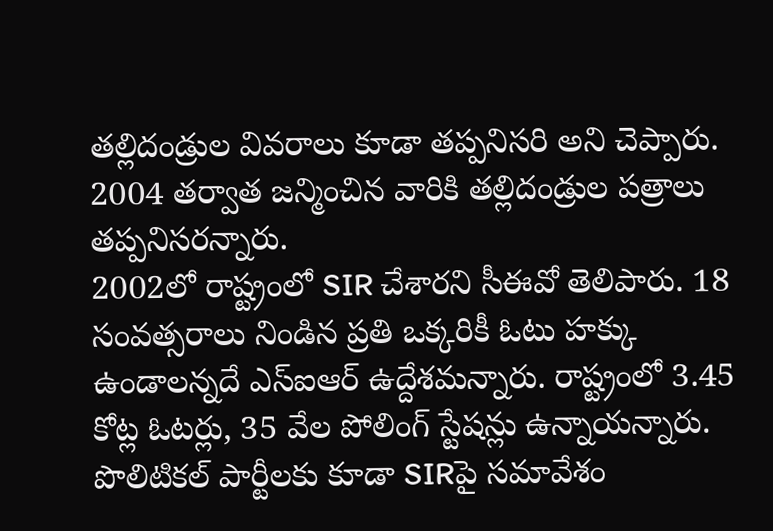తల్లిదండ్రుల వివరాలు కూడా తప్పనిసరి అని చెప్పారు. 2004 తర్వాత జన్మించిన వారికి తల్లిదండ్రుల పత్రాలు తప్పనిసరన్నారు.
2002లో రాష్ట్రంలో SIR చేశారని సీఈవో తెలిపారు. 18 సంవత్సరాలు నిండిన ప్రతి ఒక్కరికీ ఓటు హక్కు ఉండాలన్నదే ఎస్ఐఆర్ ఉద్దేశమన్నారు. రాష్ట్రంలో 3.45 కోట్ల ఓటర్లు, 35 వేల పోలింగ్ స్టేషన్లు ఉన్నాయన్నారు. పొలిటికల్ పార్టీలకు కూడా SIRపై సమావేశం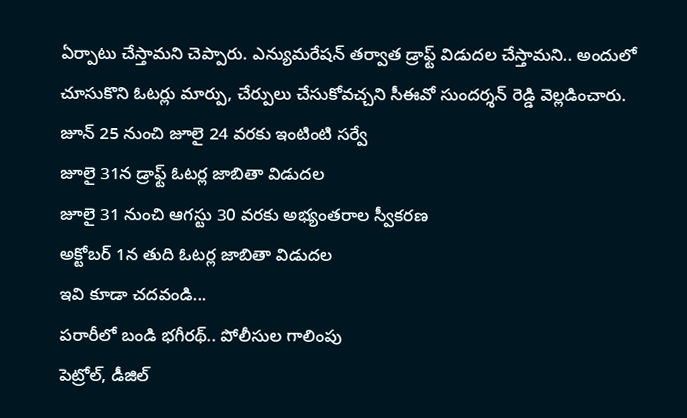ఏర్పాటు చేస్తామని చెప్పారు. ఎన్యుమరేషన్ తర్వాత డ్రాఫ్ట్ విడుదల చేస్తామని.. అందులో చూసుకొని ఓటర్లు మార్పు, చేర్పులు చేసుకోవచ్చని సీఈవో సుందర్శన్ రెడ్డి వెల్లడించారు.
జూన్ 25 నుంచి జూలై 24 వరకు ఇంటింటి సర్వే
జూలై 31న డ్రాఫ్ట్ ఓటర్ల జాబితా విడుదల
జూలై 31 నుంచి ఆగస్టు 30 వరకు అభ్యంతరాల స్వీకరణ
అక్టోబర్ 1న తుది ఓటర్ల జాబితా విడుదల
ఇవి కూడా చదవండి...
పరారీలో బండి భగీరథ్.. పోలీసుల గాలింపు
పెట్రోల్, డీజిల్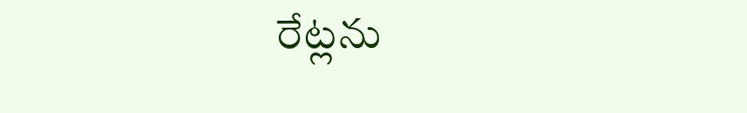రేట్లను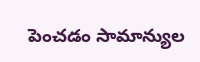పెంచడం సామాన్యుల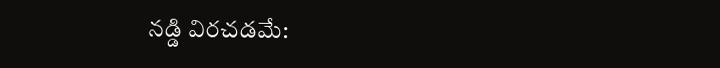నడ్డి విరచడమే: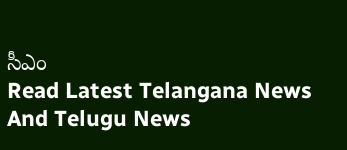సీఎం
Read Latest Telangana News And Telugu News